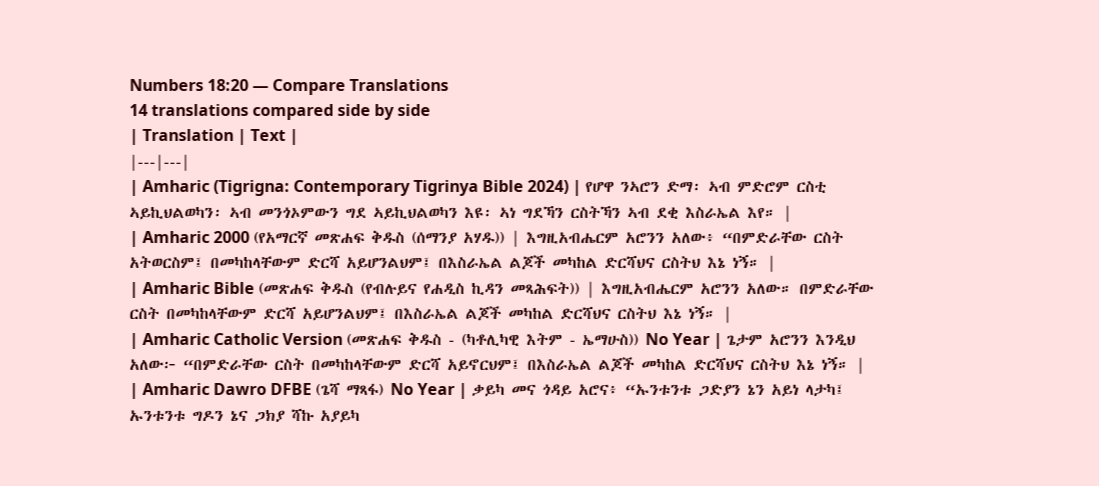Numbers 18:20 — Compare Translations
14 translations compared side by side
| Translation | Text |
|---|---|
| Amharic (Tigrigna: Contemporary Tigrinya Bible 2024) | የሆዋ ንኣሮን ድማ፡ ኣብ ምድሮም ርስቲ ኣይኪህልወካን፡ ኣብ መንጎኦምውን ግደ ኣይኪህልወካን እዩ፡ ኣነ ግደኻን ርስትኻን ኣብ ደቂ እስራኤል እየ። |
| Amharic 2000 (የአማርኛ መጽሐፍ ቅዱስ (ሰማንያ አሃዱ)) | እግዚአብሔርም አሮንን አለው፥ “በምድራቸው ርስት አትወርስም፤ በመካከላቸውም ድርሻ አይሆንልህም፤ በእስራኤል ልጆች መካከል ድርሻህና ርስትህ እኔ ነኝ። |
| Amharic Bible (መጽሐፍ ቅዱስ (የብሉይና የሐዲስ ኪዳን መጻሕፍት)) | እግዚአብሔርም አሮንን አለው። በምድራቸው ርስት በመካከላቸውም ድርሻ አይሆንልህም፤ በእስራኤል ልጆች መካከል ድርሻህና ርስትህ እኔ ነኝ። |
| Amharic Catholic Version (መጽሐፍ ቅዱስ - (ካቶሊካዊ እትም - ኤማሁስ)) No Year | ጌታም አሮንን እንዲህ አለው፦ “በምድራቸው ርስት በመካከላቸውም ድርሻ አይኖርህም፤ በእስራኤል ልጆች መካከል ድርሻህና ርስትህ እኔ ነኝ። |
| Amharic Dawro DFBE (ጌሻ ማጻፋ) No Year | ቃይካ መና ጎዳይ አሮና፥ “ኡንቱንቱ ጋድያን ኔን አይነ ላታካ፤ ኡንቱንቱ ግዶን ኔና ጋክያ ሻኩ አያይካ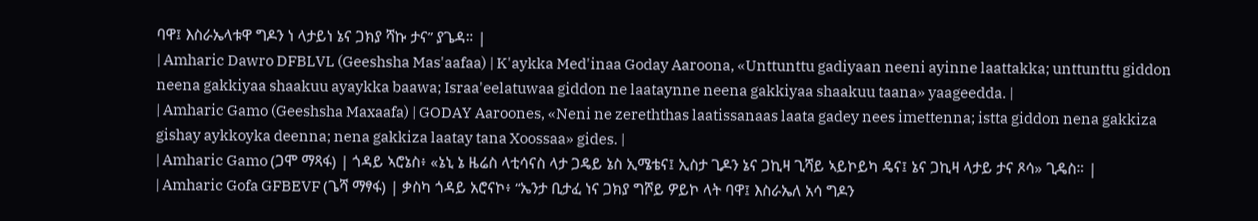ባዋ፤ እስራኤላቱዋ ግዶን ነ ላታይነ ኔና ጋክያ ሻኩ ታና” ያጌዳ። |
| Amharic Dawro DFBLVL (Geeshsha Mas'aafaa) | K'aykka Med'inaa Goday Aaroona, «Unttunttu gadiyaan neeni ayinne laattakka; unttunttu giddon neena gakkiyaa shaakuu ayaykka baawa; Israa'eelatuwaa giddon ne laataynne neena gakkiyaa shaakuu taana» yaageedda. |
| Amharic Gamo (Geeshsha Maxaafa) | GODAY Aaroones, «Neni ne zereththas laatissanaas laata gadey nees imettenna; istta giddon nena gakkiza gishay aykkoyka deenna; nena gakkiza laatay tana Xoossaa» gides. |
| Amharic Gamo (ጋሞ ማጻፋ) | ጎዳይ ኣሮኔስ፥ «ኔኒ ኔ ዜሬስ ላቲሳናስ ላታ ጋዴይ ኔስ ኢሜቴና፤ ኢስታ ጊዶን ኔና ጋኪዛ ጊሻይ ኣይኮይካ ዴና፤ ኔና ጋኪዛ ላታይ ታና ጾሳ» ጊዴስ። |
| Amharic Gofa GFBEVF (ጌሻ ማፃፋ) | ቃስካ ጎዳይ አሮናኮ፥ “ኤንታ ቢታፈ ነና ጋክያ ግሾይ ዎይኮ ላት ባዋ፤ እስራኤለ አሳ ግዶን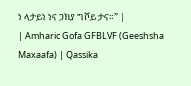ነ ላታይነ ነና ጋክያ ግሾይ ታና።” |
| Amharic Gofa GFBLVF (Geeshsha Maxaafa) | Qassika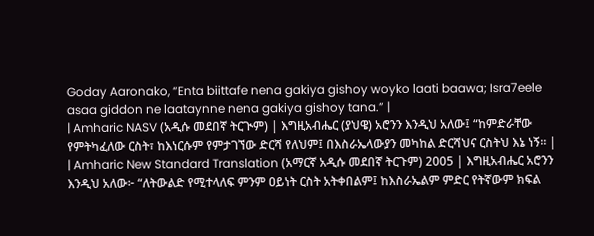Goday Aaronako, “Enta biittafe nena gakiya gishoy woyko laati baawa; Isra7eele asaa giddon ne laataynne nena gakiya gishoy tana.” |
| Amharic NASV (አዲሱ መደበኛ ትርጒም) | እግዚአብሔር (ያህዌ) አሮንን እንዲህ አለው፤ “ከምድራቸው የምትካፈለው ርስት፣ ከእነርሱም የምታገኘው ድርሻ የለህም፤ በእስራኤላውያን መካከል ድርሻህና ርስትህ እኔ ነኝ። |
| Amharic New Standard Translation (አማርኛ አዲሱ መደበኛ ትርጉም) 2005 | እግዚአብሔር አሮንን እንዲህ አለው፦ “ለትውልድ የሚተላለፍ ምንም ዐይነት ርስት አትቀበልም፤ ከእስራኤልም ምድር የትኛውም ክፍል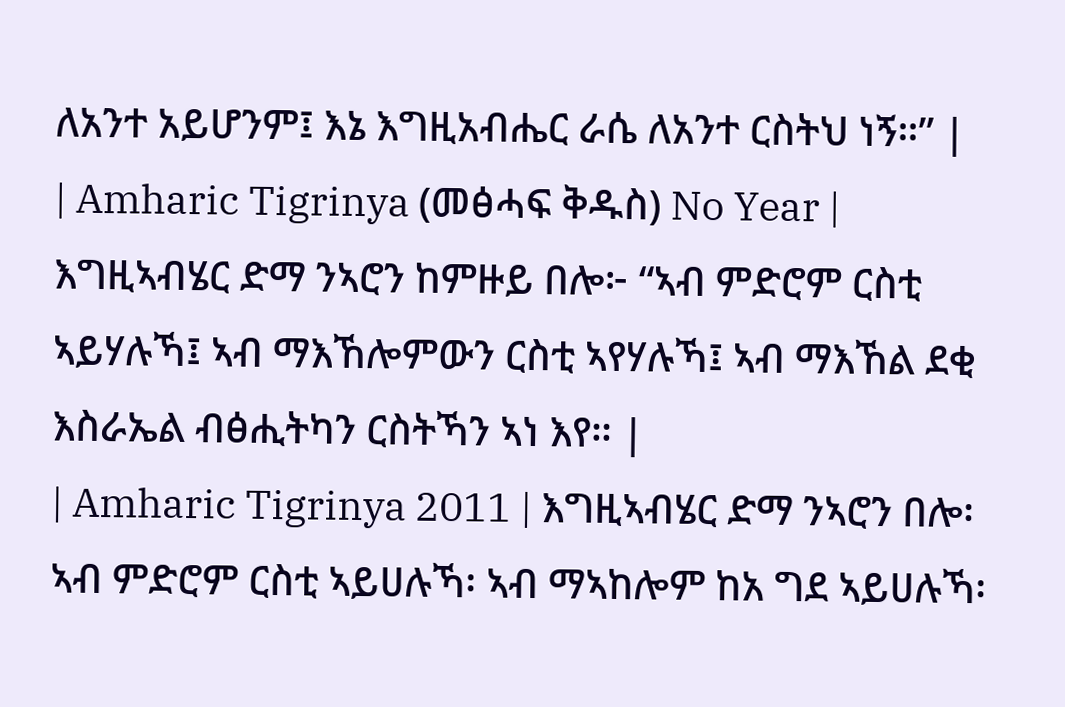ለአንተ አይሆንም፤ እኔ እግዚአብሔር ራሴ ለአንተ ርስትህ ነኝ።” |
| Amharic Tigrinya (መፅሓፍ ቅዱስ) No Year | እግዚኣብሄር ድማ ንኣሮን ከምዙይ በሎ፦ “ኣብ ምድሮም ርስቲ ኣይሃሉኻ፤ ኣብ ማእኸሎምውን ርስቲ ኣየሃሉኻ፤ ኣብ ማእኸል ደቂ እስራኤል ብፅሒትካን ርስትኻን ኣነ እየ። |
| Amharic Tigrinya 2011 | እግዚኣብሄር ድማ ንኣሮን በሎ፡ ኣብ ምድሮም ርስቲ ኣይሀሉኻ፡ ኣብ ማኣከሎም ከአ ግደ ኣይሀሉኻ፡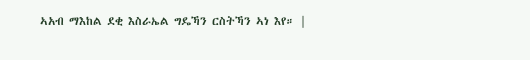ኣአብ ማእከል ደቂ እስራኤል ግዴኻን ርስትኻን ኣነ እየ። |